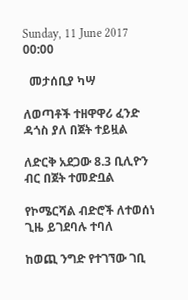Sunday, 11 June 2017 00:00

  መታሰቢያ ካሣ

ለወጣቶች ተዘዋዋሪ ፈንድ ዳጎስ ያለ በጀት ተይዟል

ለድርቅ አደጋው 8.3 ቢሊዮን ብር በጀት ተመድቧል

የኮሜርሻል ብድሮች ለተወሰነ ጊዜ ይገደባሉ ተባለ

ከወጪ ንግድ የተገኘው ገቢ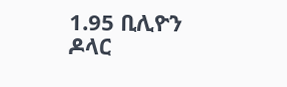1.95 ቢሊዮን ዶላር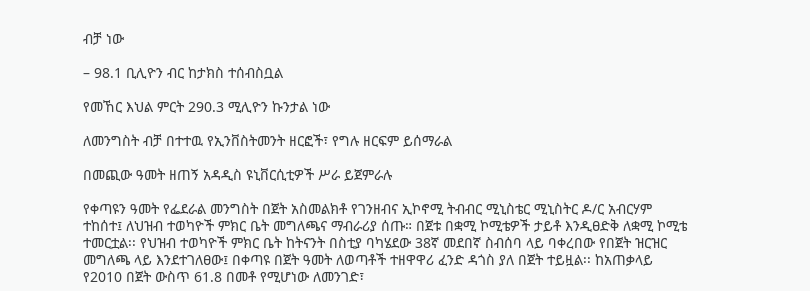ብቻ ነው

– 98.1 ቢሊዮን ብር ከታክስ ተሰብስቧል

የመኸር እህል ምርት 290.3 ሚሊዮን ኩንታል ነው

ለመንግስት ብቻ በተተዉ የኢንቨስትመንት ዘርፎች፣ የግሉ ዘርፍም ይሰማራል

በመጪው ዓመት ዘጠኝ አዳዲስ ዩኒቨርሲቲዎች ሥራ ይጀምራሉ

የቀጣዩን ዓመት የፌደራል መንግስት በጀት አስመልክቶ የገንዘብና ኢኮኖሚ ትብብር ሚኒስቴር ሚኒስትር ዶ/ር አብርሃም ተከሰተ፤ ለህዝብ ተወካዮች ምክር ቤት መግለጫና ማብራሪያ ሰጡ። በጀቱ በቋሚ ኮሚቴዎች ታይቶ እንዲፀድቅ ለቋሚ ኮሚቴ ተመርቷል፡፡ የህዝብ ተወካዮች ምክር ቤት ከትናንት በስቲያ ባካሄደው 38ኛ መደበኛ ስብሰባ ላይ ባቀረበው የበጀት ዝርዝር መግለጫ ላይ እንደተገለፀው፤ በቀጣዩ በጀት ዓመት ለወጣቶች ተዘዋዋሪ ፈንድ ዳጎስ ያለ በጀት ተይዟል፡፡ ከአጠቃላይ የ2010 በጀት ውስጥ 61.8 በመቶ የሚሆነው ለመንገድ፣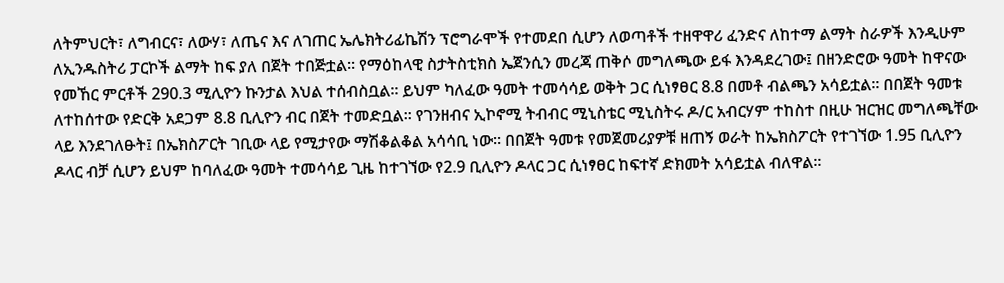ለትምህርት፣ ለግብርና፣ ለውሃ፣ ለጤና እና ለገጠር ኤሌክትሪፊኬሽን ፕሮግራሞች የተመደበ ሲሆን ለወጣቶች ተዘዋዋሪ ፈንድና ለከተማ ልማት ስራዎች እንዲሁም ለኢንዱስትሪ ፓርኮች ልማት ከፍ ያለ በጀት ተበጅቷል፡፡ የማዕከላዊ ስታትስቲክስ ኤጀንሲን መረጃ ጠቅሶ መግለጫው ይፋ እንዳደረገው፤ በዘንድሮው ዓመት ከዋናው የመኸር ምርቶች 290.3 ሚሊዮን ኩንታል እህል ተሰብስቧል። ይህም ካለፈው ዓመት ተመሳሳይ ወቅት ጋር ሲነፃፀር 8.8 በመቶ ብልጫን አሳይቷል፡፡ በበጀት ዓመቱ ለተከሰተው የድርቅ አደጋም 8.8 ቢሊዮን ብር በጀት ተመድቧል፡፡ የገንዘብና ኢኮኖሚ ትብብር ሚኒስቴር ሚኒስትሩ ዶ/ር አብርሃም ተከስተ በዚሁ ዝርዝር መግለጫቸው ላይ እንደገለፁት፤ በኤክስፖርት ገቢው ላይ የሚታየው ማሽቆልቆል አሳሳቢ ነው። በበጀት ዓመቱ የመጀመሪያዎቹ ዘጠኝ ወራት ከኤክስፖርት የተገኘው 1.95 ቢሊዮን ዶላር ብቻ ሲሆን ይህም ከባለፈው ዓመት ተመሳሳይ ጊዜ ከተገኘው የ2.9 ቢሊዮን ዶላር ጋር ሲነፃፀር ከፍተኛ ድክመት አሳይቷል ብለዋል፡፡